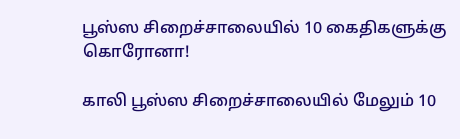பூஸ்ஸ சிறைச்சாலையில் 10 கைதிகளுக்கு கொரோனா!

காலி பூஸ்ஸ சிறைச்சாலையில் மேலும் 10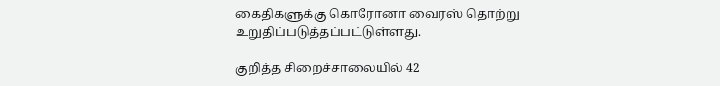கைதிகளுக்கு கொரோனா வைரஸ் தொற்று உறுதிப்படுத்தப்பட்டுள்ளது.

குறித்த சிறைச்சாலையில் 42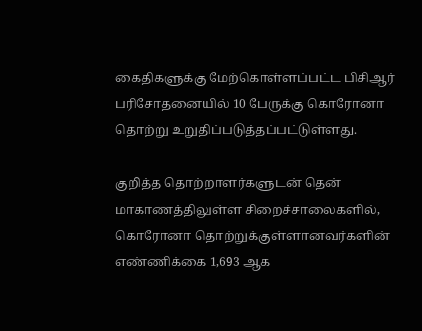கைதிகளுக்கு மேற்கொள்ளப்பட்ட பிசிஆர் பரிசோதனையில் 10 பேருக்கு கொரோனா தொற்று உறுதிப்படுத்தப்பட்டுள்ளது.

குறித்த தொற்றாளர்களுடன் தென் மாகாணத்திலுள்ள சிறைச்சாலைகளில், கொரோனா தொற்றுக்குள்ளானவர்களின் எண்ணிக்கை 1,693 ஆக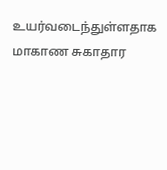உயர்வடைந்துள்ளதாக மாகாண சுகாதார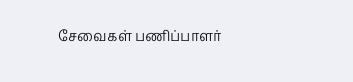சேவைகள் பணிப்பாளர்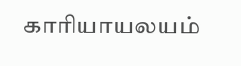காரியாயலயம்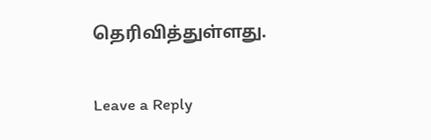தெரிவித்துள்ளது.

Leave a Reply